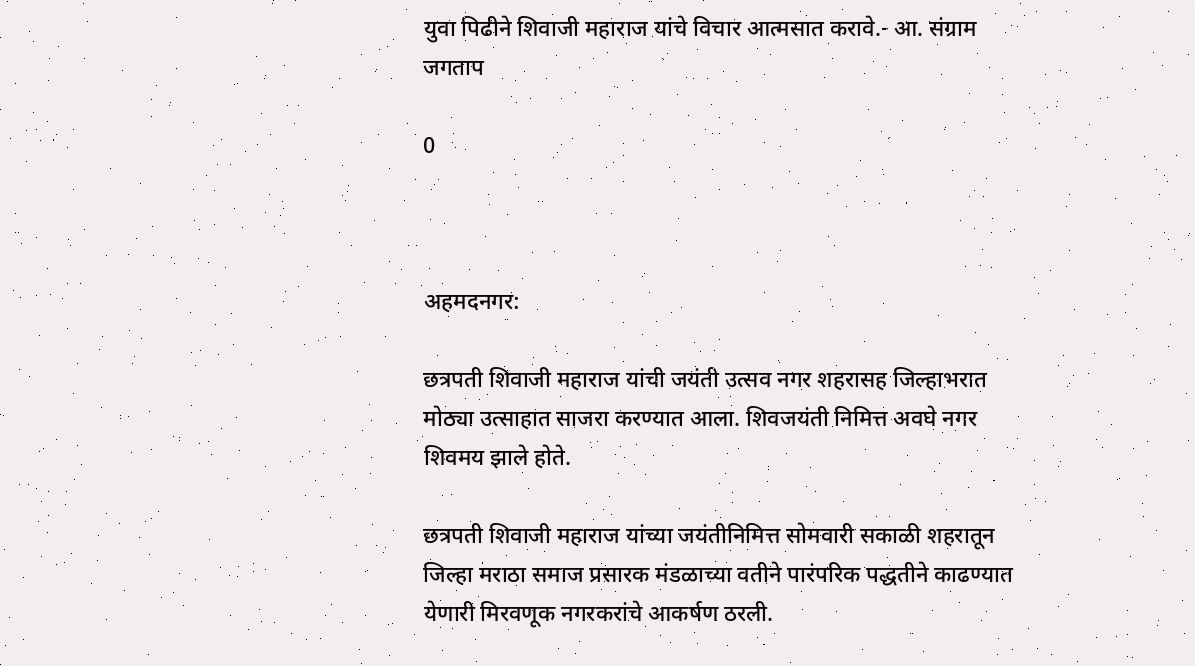युवा पिढीने शिवाजी महाराज यांचे विचार आत्मसात करावे.- आ. संग्राम जगताप

0



अहमदनगर:

छत्रपती शिवाजी महाराज यांची जयंती उत्सव नगर शहरासह जिल्हाभरात मोठ्या उत्साहात साजरा करण्यात आला. शिवजयंती निमित्त अवघे नगर शिवमय झाले होते.

छत्रपती शिवाजी महाराज यांच्या जयंतीनिमित्त सोमवारी सकाळी शहरातून जिल्हा मराठा समाज प्रसारक मंडळाच्या वतीने पारंपरिक पद्धतीने काढण्यात येणारी मिरवणूक नगरकरांचे आकर्षण ठरली.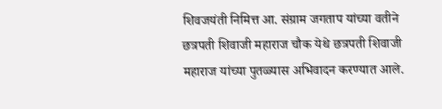शिवजयंती निमित्त आ. संग्राम जगताप यांच्या वतीने छत्रपती शिवाजी महाराज चौक येथे छत्रपती शिवाजी महाराज यांच्या पुतळ्यास अभिवादन करण्यात आले.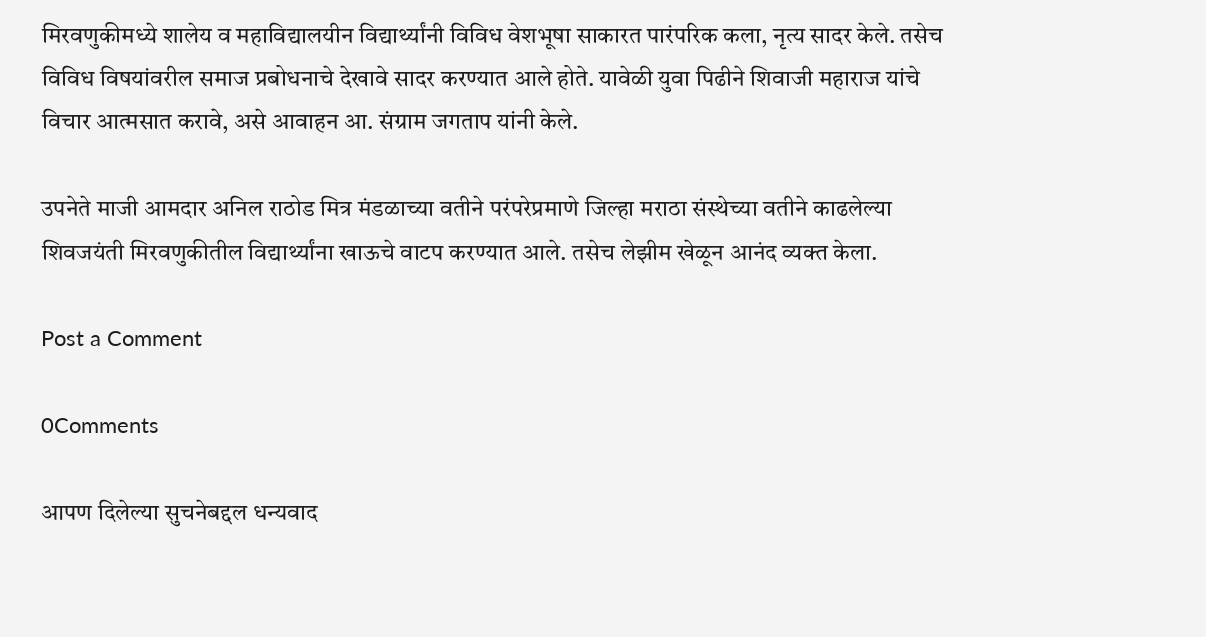मिरवणुकीमध्ये शालेय व महाविद्यालयीन विद्यार्थ्यांनी विविध वेशभूषा साकारत पारंपरिक कला, नृत्य सादर केले. तसेच विविध विषयांवरील समाज प्रबोधनाचे देखावे सादर करण्यात आले होते. यावेळी युवा पिढीने शिवाजी महाराज यांचे विचार आत्मसात करावे, असे आवाहन आ. संग्राम जगताप यांनी केले.

उपनेते माजी आमदार अनिल राठोड मित्र मंडळाच्या वतीने परंपरेप्रमाणे जिल्हा मराठा संस्थेच्या वतीने काढलेल्या शिवजयंती मिरवणुकीतील विद्यार्थ्यांना खाऊचे वाटप करण्यात आले. तसेच लेझीम खेळून आनंद व्यक्त केला.

Post a Comment

0Comments

आपण दिलेल्या सुचनेबद्दल धन्यवाद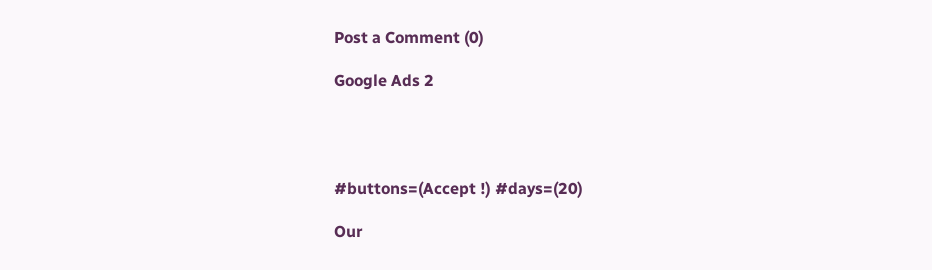Post a Comment (0)

Google Ads 2




#buttons=(Accept !) #days=(20)

Our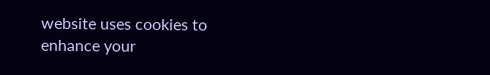website uses cookies to enhance your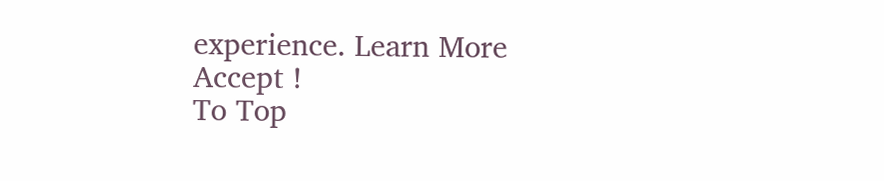experience. Learn More
Accept !
To Top